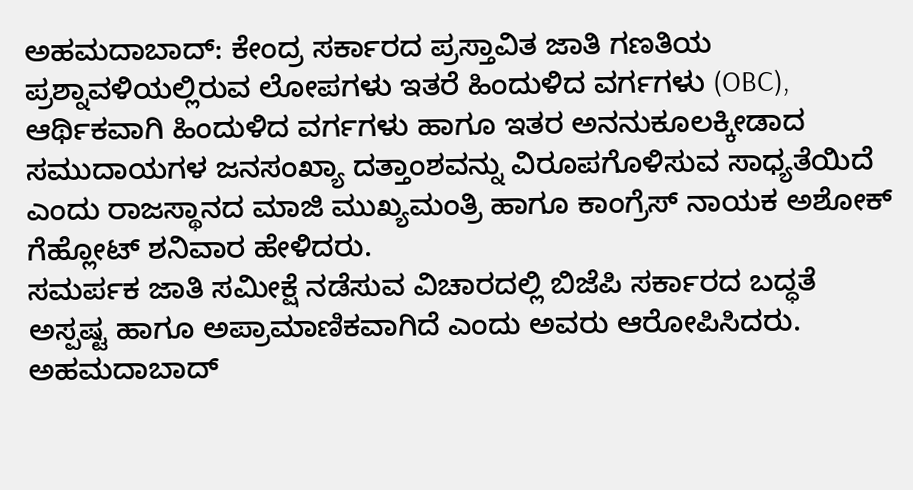ಅಹಮದಾಬಾದ್: ಕೇಂದ್ರ ಸರ್ಕಾರದ ಪ್ರಸ್ತಾವಿತ ಜಾತಿ ಗಣತಿಯ ಪ್ರಶ್ನಾವಳಿಯಲ್ಲಿರುವ ಲೋಪಗಳು ಇತರೆ ಹಿಂದುಳಿದ ವರ್ಗಗಳು (OBC), ಆರ್ಥಿಕವಾಗಿ ಹಿಂದುಳಿದ ವರ್ಗಗಳು ಹಾಗೂ ಇತರ ಅನನುಕೂಲಕ್ಕೀಡಾದ ಸಮುದಾಯಗಳ ಜನಸಂಖ್ಯಾ ದತ್ತಾಂಶವನ್ನು ವಿರೂಪಗೊಳಿಸುವ ಸಾಧ್ಯತೆಯಿದೆ ಎಂದು ರಾಜಸ್ಥಾನದ ಮಾಜಿ ಮುಖ್ಯಮಂತ್ರಿ ಹಾಗೂ ಕಾಂಗ್ರೆಸ್ ನಾಯಕ ಅಶೋಕ್ ಗೆಹ್ಲೋಟ್ ಶನಿವಾರ ಹೇಳಿದರು.
ಸಮರ್ಪಕ ಜಾತಿ ಸಮೀಕ್ಷೆ ನಡೆಸುವ ವಿಚಾರದಲ್ಲಿ ಬಿಜೆಪಿ ಸರ್ಕಾರದ ಬದ್ಧತೆ ಅಸ್ಪಷ್ಟ ಹಾಗೂ ಅಪ್ರಾಮಾಣಿಕವಾಗಿದೆ ಎಂದು ಅವರು ಆರೋಪಿಸಿದರು.
ಅಹಮದಾಬಾದ್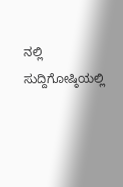ನಲ್ಲಿ ಸುದ್ದಿಗೋಷ್ಠಿಯಲ್ಲಿ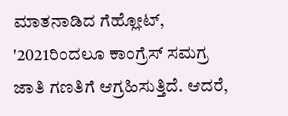ಮಾತನಾಡಿದ ಗೆಹ್ಲೋಟ್, '2021ರಿಂದಲೂ ಕಾಂಗ್ರೆಸ್ ಸಮಗ್ರ ಜಾತಿ ಗಣತಿಗೆ ಆಗ್ರಹಿಸುತ್ತಿದೆ. ಆದರೆ,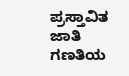ಪ್ರಸ್ತಾವಿತ ಜಾತಿ ಗಣತಿಯ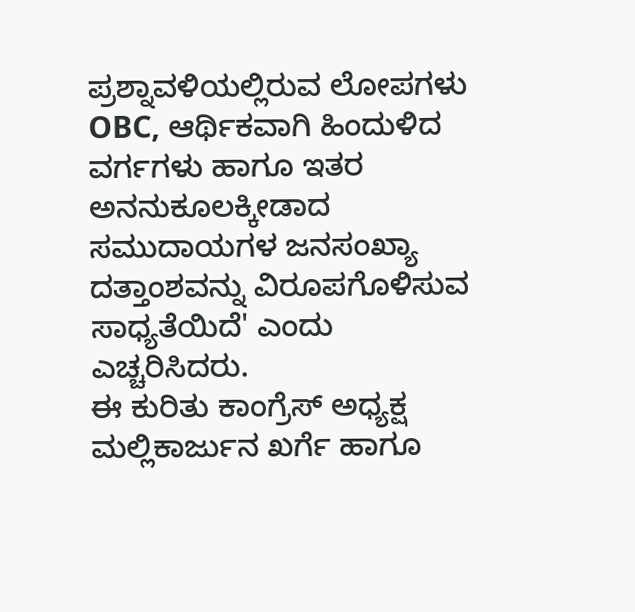ಪ್ರಶ್ನಾವಳಿಯಲ್ಲಿರುವ ಲೋಪಗಳು OBC, ಆರ್ಥಿಕವಾಗಿ ಹಿಂದುಳಿದ ವರ್ಗಗಳು ಹಾಗೂ ಇತರ ಅನನುಕೂಲಕ್ಕೀಡಾದ ಸಮುದಾಯಗಳ ಜನಸಂಖ್ಯಾ ದತ್ತಾಂಶವನ್ನು ವಿರೂಪಗೊಳಿಸುವ ಸಾಧ್ಯತೆಯಿದೆ' ಎಂದು ಎಚ್ಚರಿಸಿದರು.
ಈ ಕುರಿತು ಕಾಂಗ್ರೆಸ್ ಅಧ್ಯಕ್ಷ ಮಲ್ಲಿಕಾರ್ಜುನ ಖರ್ಗೆ ಹಾಗೂ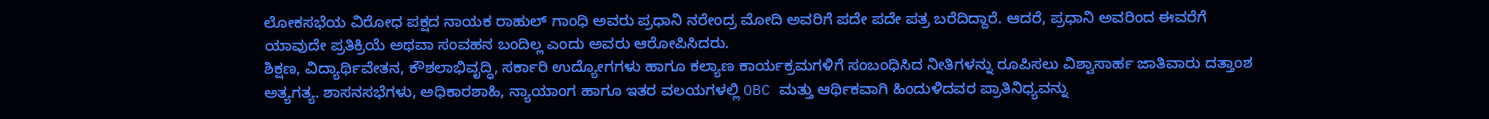ಲೋಕಸಭೆಯ ವಿರೋಧ ಪಕ್ಷದ ನಾಯಕ ರಾಹುಲ್ ಗಾಂಧಿ ಅವರು ಪ್ರಧಾನಿ ನರೇಂದ್ರ ಮೋದಿ ಅವರಿಗೆ ಪದೇ ಪದೇ ಪತ್ರ ಬರೆದಿದ್ದಾರೆ. ಆದರೆ, ಪ್ರಧಾನಿ ಅವರಿಂದ ಈವರೆಗೆ ಯಾವುದೇ ಪ್ರತಿಕ್ರಿಯೆ ಅಥವಾ ಸಂವಹನ ಬಂದಿಲ್ಲ ಎಂದು ಅವರು ಆರೋಪಿಸಿದರು.
ಶಿಕ್ಷಣ, ವಿದ್ಯಾರ್ಥಿವೇತನ, ಕೌಶಲಾಭಿವೃದ್ಧಿ, ಸರ್ಕಾರಿ ಉದ್ಯೋಗಗಳು ಹಾಗೂ ಕಲ್ಯಾಣ ಕಾರ್ಯಕ್ರಮಗಳಿಗೆ ಸಂಬಂಧಿಸಿದ ನೀತಿಗಳನ್ನು ರೂಪಿಸಲು ವಿಶ್ವಾಸಾರ್ಹ ಜಾತಿವಾರು ದತ್ತಾಂಶ ಅತ್ಯಗತ್ಯ. ಶಾಸನಸಭೆಗಳು, ಅಧಿಕಾರಶಾಹಿ, ನ್ಯಾಯಾಂಗ ಹಾಗೂ ಇತರ ವಲಯಗಳಲ್ಲಿ OBC ಮತ್ತು ಆರ್ಥಿಕವಾಗಿ ಹಿಂದುಳಿದವರ ಪ್ರಾತಿನಿಧ್ಯವನ್ನು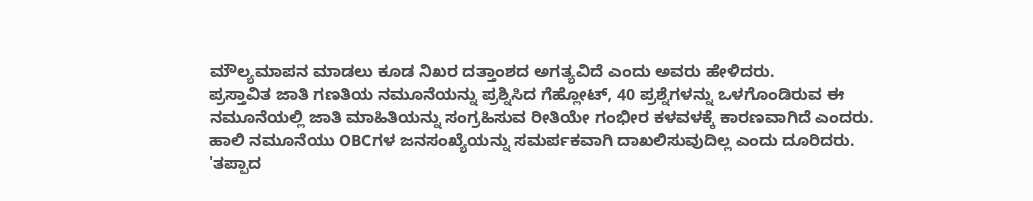ಮೌಲ್ಯಮಾಪನ ಮಾಡಲು ಕೂಡ ನಿಖರ ದತ್ತಾಂಶದ ಅಗತ್ಯವಿದೆ ಎಂದು ಅವರು ಹೇಳಿದರು.
ಪ್ರಸ್ತಾವಿತ ಜಾತಿ ಗಣತಿಯ ನಮೂನೆಯನ್ನು ಪ್ರಶ್ನಿಸಿದ ಗೆಹ್ಲೋಟ್, 40 ಪ್ರಶ್ನೆಗಳನ್ನು ಒಳಗೊಂಡಿರುವ ಈ ನಮೂನೆಯಲ್ಲಿ ಜಾತಿ ಮಾಹಿತಿಯನ್ನು ಸಂಗ್ರಹಿಸುವ ರೀತಿಯೇ ಗಂಭೀರ ಕಳವಳಕ್ಕೆ ಕಾರಣವಾಗಿದೆ ಎಂದರು. ಹಾಲಿ ನಮೂನೆಯು OBCಗಳ ಜನಸಂಖ್ಯೆಯನ್ನು ಸಮರ್ಪಕವಾಗಿ ದಾಖಲಿಸುವುದಿಲ್ಲ ಎಂದು ದೂರಿದರು.
'ತಪ್ಪಾದ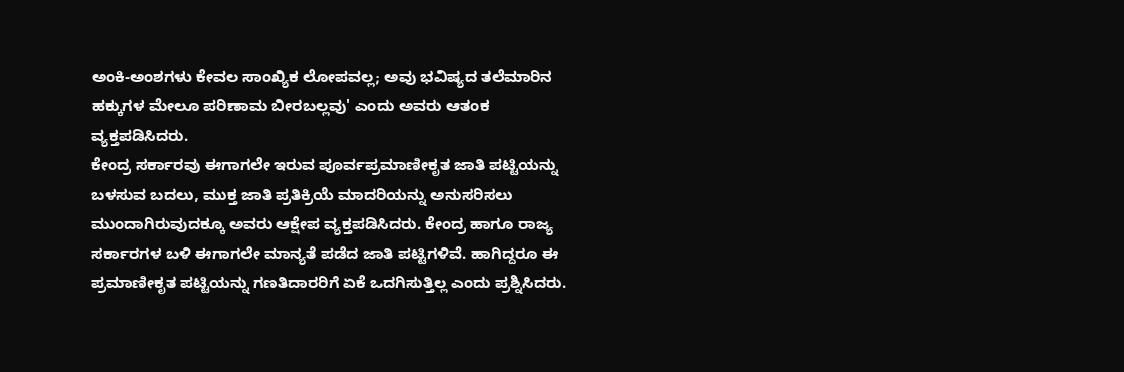ಅಂಕಿ-ಅಂಶಗಳು ಕೇವಲ ಸಾಂಖ್ಯಿಕ ಲೋಪವಲ್ಲ; ಅವು ಭವಿಷ್ಯದ ತಲೆಮಾರಿನ ಹಕ್ಕುಗಳ ಮೇಲೂ ಪರಿಣಾಮ ಬೀರಬಲ್ಲವು' ಎಂದು ಅವರು ಆತಂಕ ವ್ಯಕ್ತಪಡಿಸಿದರು.
ಕೇಂದ್ರ ಸರ್ಕಾರವು ಈಗಾಗಲೇ ಇರುವ ಪೂರ್ವಪ್ರಮಾಣೀಕೃತ ಜಾತಿ ಪಟ್ಟಿಯನ್ನು ಬಳಸುವ ಬದಲು, ಮುಕ್ತ ಜಾತಿ ಪ್ರತಿಕ್ರಿಯೆ ಮಾದರಿಯನ್ನು ಅನುಸರಿಸಲು ಮುಂದಾಗಿರುವುದಕ್ಕೂ ಅವರು ಆಕ್ಷೇಪ ವ್ಯಕ್ತಪಡಿಸಿದರು. ಕೇಂದ್ರ ಹಾಗೂ ರಾಜ್ಯ ಸರ್ಕಾರಗಳ ಬಳಿ ಈಗಾಗಲೇ ಮಾನ್ಯತೆ ಪಡೆದ ಜಾತಿ ಪಟ್ಟಿಗಳಿವೆ. ಹಾಗಿದ್ದರೂ ಈ ಪ್ರಮಾಣೀಕೃತ ಪಟ್ಟಿಯನ್ನು ಗಣತಿದಾರರಿಗೆ ಏಕೆ ಒದಗಿಸುತ್ತಿಲ್ಲ ಎಂದು ಪ್ರಶ್ನಿಸಿದರು.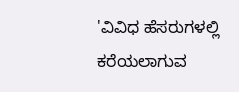'ವಿವಿಧ ಹೆಸರುಗಳಲ್ಲಿ ಕರೆಯಲಾಗುವ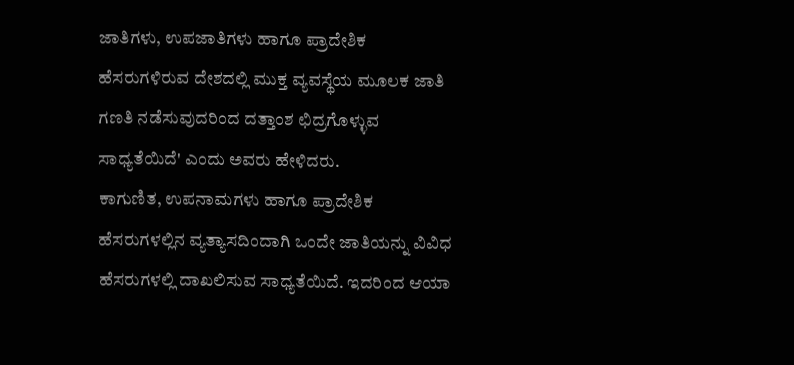ಜಾತಿಗಳು, ಉಪಜಾತಿಗಳು ಹಾಗೂ ಪ್ರಾದೇಶಿಕ ಹೆಸರುಗಳಿರುವ ದೇಶದಲ್ಲಿ ಮುಕ್ತ ವ್ಯವಸ್ಥೆಯ ಮೂಲಕ ಜಾತಿ ಗಣತಿ ನಡೆಸುವುದರಿಂದ ದತ್ತಾಂಶ ಛಿದ್ರಗೊಳ್ಳುವ ಸಾಧ್ಯತೆಯಿದೆ' ಎಂದು ಅವರು ಹೇಳಿದರು.
ಕಾಗುಣಿತ, ಉಪನಾಮಗಳು ಹಾಗೂ ಪ್ರಾದೇಶಿಕ ಹೆಸರುಗಳಲ್ಲಿನ ವ್ಯತ್ಯಾಸದಿಂದಾಗಿ ಒಂದೇ ಜಾತಿಯನ್ನು ವಿವಿಧ ಹೆಸರುಗಳಲ್ಲಿ ದಾಖಲಿಸುವ ಸಾಧ್ಯತೆಯಿದೆ. ಇದರಿಂದ ಆಯಾ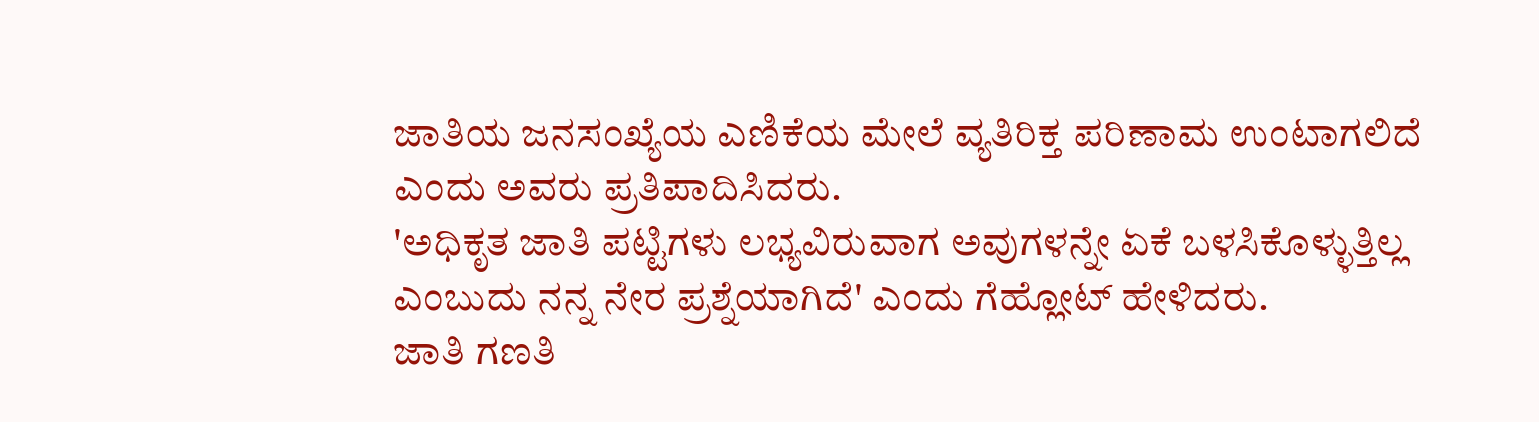ಜಾತಿಯ ಜನಸಂಖ್ಯೆಯ ಎಣಿಕೆಯ ಮೇಲೆ ವ್ಯತಿರಿಕ್ತ ಪರಿಣಾಮ ಉಂಟಾಗಲಿದೆ ಎಂದು ಅವರು ಪ್ರತಿಪಾದಿಸಿದರು.
'ಅಧಿಕೃತ ಜಾತಿ ಪಟ್ಟಿಗಳು ಲಭ್ಯವಿರುವಾಗ ಅವುಗಳನ್ನೇ ಏಕೆ ಬಳಸಿಕೊಳ್ಳುತ್ತಿಲ್ಲ ಎಂಬುದು ನನ್ನ ನೇರ ಪ್ರಶ್ನೆಯಾಗಿದೆ' ಎಂದು ಗೆಹ್ಲೋಟ್ ಹೇಳಿದರು.
ಜಾತಿ ಗಣತಿ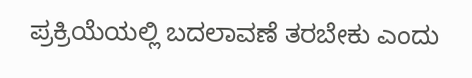ಪ್ರಕ್ರಿಯೆಯಲ್ಲಿ ಬದಲಾವಣೆ ತರಬೇಕು ಎಂದು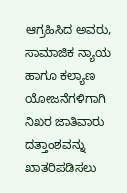ಆಗ್ರಹಿಸಿದ ಅವರು, ಸಾಮಾಜಿಕ ನ್ಯಾಯ ಹಾಗೂ ಕಲ್ಯಾಣ ಯೋಜನೆಗಳಿಗಾಗಿ ನಿಖರ ಜಾತಿವಾರು ದತ್ತಾಂಶವನ್ನು ಖಾತರಿಪಡಿಸಲು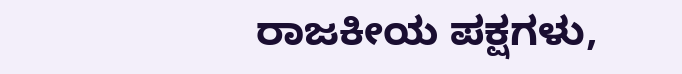ರಾಜಕೀಯ ಪಕ್ಷಗಳು,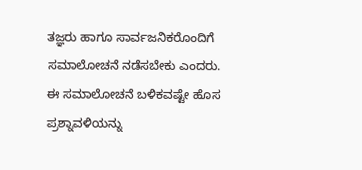ತಜ್ಞರು ಹಾಗೂ ಸಾರ್ವಜನಿಕರೊಂದಿಗೆ ಸಮಾಲೋಚನೆ ನಡೆಸಬೇಕು ಎಂದರು.
ಈ ಸಮಾಲೋಚನೆ ಬಳಿಕವಷ್ಟೇ ಹೊಸ ಪ್ರಶ್ನಾವಳಿಯನ್ನು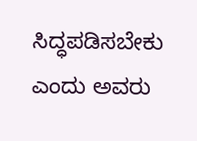ಸಿದ್ಧಪಡಿಸಬೇಕು ಎಂದು ಅವರು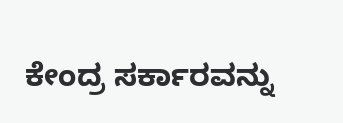ಕೇಂದ್ರ ಸರ್ಕಾರವನ್ನು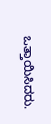ಒತ್ತಾಯಿಸಿದರು.